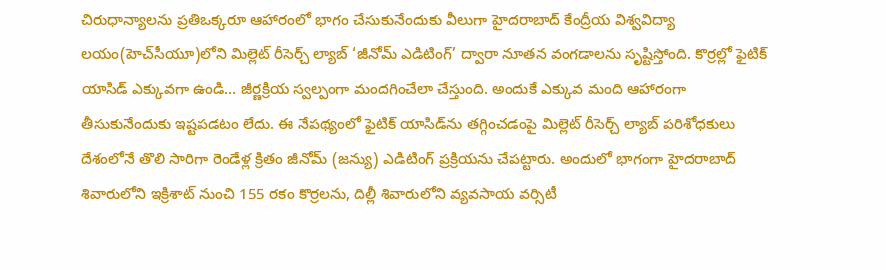చిరుధాన్యాలను ప్రతిఒక్కరూ ఆహారంలో భాగం చేసుకునేందుకు వీలుగా హైదరాబాద్‌ కేంద్రీయ విశ్వవిద్యా లయం(హెచ్‌సీయూ)లోని మిల్లెట్‌ రీసెర్చ్‌ ల్యాబ్‌ ‘జీనోమ్‌ ఎడిటింగ్‌’ ద్వారా నూతన వంగడాలను సృష్టిస్తోంది. కొర్రల్లో ఫైటిక్‌ యాసిడ్‌ ఎక్కువగా ఉండి… జీర్ణక్రియ స్వల్పంగా మందగించేలా చేస్తుంది. అందుకే ఎక్కువ మంది ఆహారంగా తీసుకునేందుకు ఇష్టపడటం లేదు. ఈ నేపథ్యంలో ఫైటిక్‌ యాసిడ్‌ను తగ్గించడంపై మిల్లెట్‌ రీసెర్చ్‌ ల్యాబ్‌ పరిశోధకులు దేశంలోనే తొలి సారిగా రెండేళ్ల క్రితం జీనోమ్‌ (జన్యు) ఎడిటింగ్‌ ప్రక్రియను చేపట్టారు. అందులో భాగంగా హైదరాబాద్‌ శివారులోని ఇక్రిశాట్‌ నుంచి 155 రకం కొర్రలను, దిల్లీ శివారులోని వ్యవసాయ వర్సిటీ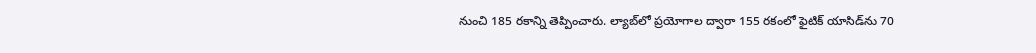నుంచి 185 రకాన్ని తెప్పించారు. ల్యాబ్‌లో ప్రయోగాల ద్వారా 155 రకంలో ఫైటిక్‌ యాసిడ్‌ను 70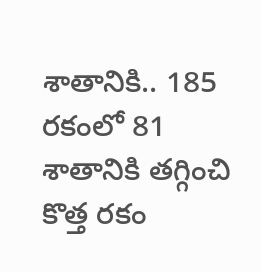శాతానికి.. 185 రకంలో 81 శాతానికి తగ్గించి కొత్త రకం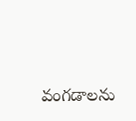వంగడాలను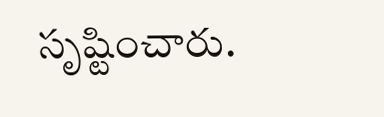సృష్టించారు.